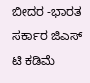ಬೀದರ -ಭಾರತ ಸರ್ಕಾರ ಜಿಎಸ್ ಟಿ ಕಡಿಮೆ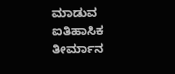ಮಾಡುವ ಐತಿಹಾಸಿಕ ತೀರ್ಮಾನ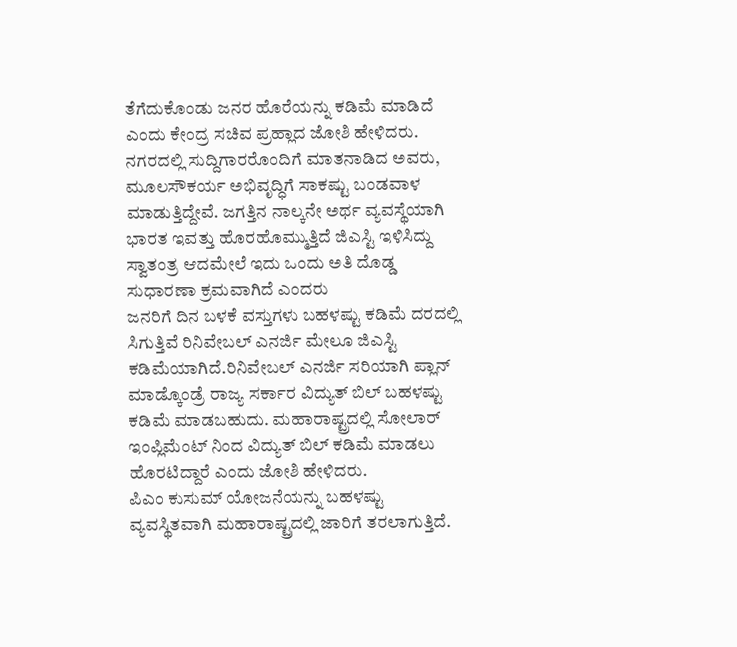ತೆಗೆದುಕೊಂಡು ಜನರ ಹೊರೆಯನ್ನು ಕಡಿಮೆ ಮಾಡಿದೆ ಎಂದು ಕೇಂದ್ರ ಸಚಿವ ಪ್ರಹ್ಲಾದ ಜೋಶಿ ಹೇಳಿದರು.
ನಗರದಲ್ಲಿ ಸುದ್ದಿಗಾರರೊಂದಿಗೆ ಮಾತನಾಡಿದ ಅವರು, ಮೂಲಸೌಕರ್ಯ ಅಭಿವೃದ್ಧಿಗೆ ಸಾಕಷ್ಟು ಬಂಡವಾಳ ಮಾಡುತ್ತಿದ್ದೇವೆ. ಜಗತ್ತಿನ ನಾಲ್ಕನೇ ಅರ್ಥ ವ್ಯವಸ್ಥೆಯಾಗಿ ಭಾರತ ಇವತ್ತು ಹೊರಹೊಮ್ಮುತ್ತಿದೆ ಜಿಎಸ್ಟಿ ಇಳಿಸಿದ್ದು ಸ್ವಾತಂತ್ರ ಆದಮೇಲೆ ಇದು ಒಂದು ಅತಿ ದೊಡ್ಡ ಸುಧಾರಣಾ ಕ್ರಮವಾಗಿದೆ ಎಂದರು
ಜನರಿಗೆ ದಿನ ಬಳಕೆ ವಸ್ತುಗಳು ಬಹಳಷ್ಟು ಕಡಿಮೆ ದರದಲ್ಲಿ ಸಿಗುತ್ತಿವೆ ರಿನಿವೇಬಲ್ ಎನರ್ಜಿ ಮೇಲೂ ಜಿಎಸ್ಟಿ ಕಡಿಮೆಯಾಗಿದೆ.ರಿನಿವೇಬಲ್ ಎನರ್ಜಿ ಸರಿಯಾಗಿ ಪ್ಲಾನ್ ಮಾಡ್ಕೊಂಡ್ರೆ ರಾಜ್ಯ ಸರ್ಕಾರ ವಿದ್ಯುತ್ ಬಿಲ್ ಬಹಳಷ್ಟು ಕಡಿಮೆ ಮಾಡಬಹುದು. ಮಹಾರಾಷ್ಟ್ರದಲ್ಲಿ ಸೋಲಾರ್ ಇಂಪ್ಲಿಮೆಂಟ್ ನಿಂದ ವಿದ್ಯುತ್ ಬಿಲ್ ಕಡಿಮೆ ಮಾಡಲು ಹೊರಟಿದ್ದಾರೆ ಎಂದು ಜೋಶಿ ಹೇಳಿದರು.
ಪಿಎಂ ಕುಸುಮ್ ಯೋಜನೆಯನ್ನು ಬಹಳಷ್ಟು ವ್ಯವಸ್ಥಿತವಾಗಿ ಮಹಾರಾಷ್ಟ್ರದಲ್ಲಿ ಜಾರಿಗೆ ತರಲಾಗುತ್ತಿದೆ.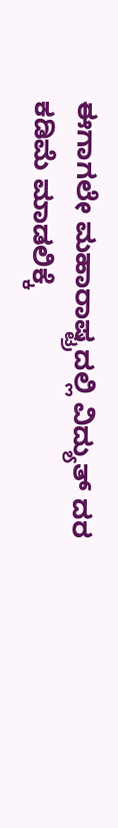ಈಗಾಗಲೇ ಮಹಾರಾಷ್ಟ್ರದಲ್ಲಿ ವಿದ್ಯುತ್ ದರ ಕಡಿಮೆ ಮಾಡಲಿಕ್ಕೆ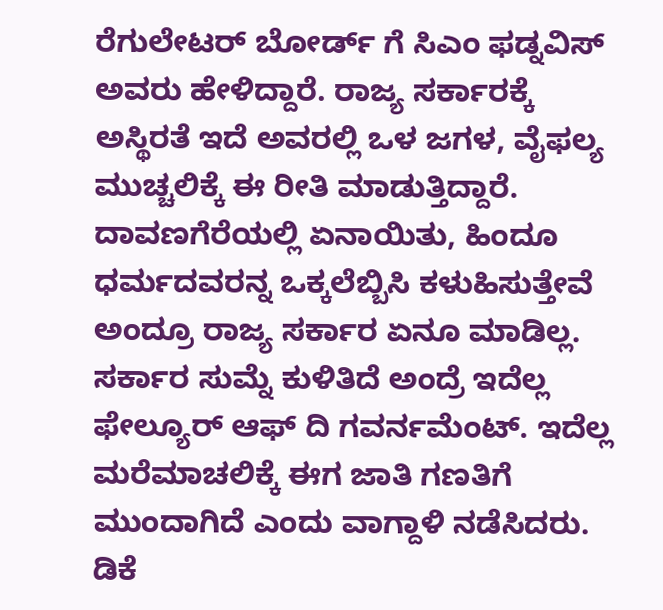ರೆಗುಲೇಟರ್ ಬೋರ್ಡ್ ಗೆ ಸಿಎಂ ಫಡ್ನವಿಸ್ ಅವರು ಹೇಳಿದ್ದಾರೆ. ರಾಜ್ಯ ಸರ್ಕಾರಕ್ಕೆ ಅಸ್ಥಿರತೆ ಇದೆ ಅವರಲ್ಲಿ ಒಳ ಜಗಳ, ವೈಫಲ್ಯ ಮುಚ್ಚಲಿಕ್ಕೆ ಈ ರೀತಿ ಮಾಡುತ್ತಿದ್ದಾರೆ. ದಾವಣಗೆರೆಯಲ್ಲಿ ಏನಾಯಿತು, ಹಿಂದೂ ಧರ್ಮದವರನ್ನ ಒಕ್ಕಲೆಬ್ಬಿಸಿ ಕಳುಹಿಸುತ್ತೇವೆ ಅಂದ್ರೂ ರಾಜ್ಯ ಸರ್ಕಾರ ಏನೂ ಮಾಡಿಲ್ಲ. ಸರ್ಕಾರ ಸುಮ್ನೆ ಕುಳಿತಿದೆ ಅಂದ್ರೆ ಇದೆಲ್ಲ ಫೇಲ್ಯೂರ್ ಆಫ್ ದಿ ಗವರ್ನಮೆಂಟ್. ಇದೆಲ್ಲ ಮರೆಮಾಚಲಿಕ್ಕೆ ಈಗ ಜಾತಿ ಗಣತಿಗೆ ಮುಂದಾಗಿದೆ ಎಂದು ವಾಗ್ದಾಳಿ ನಡೆಸಿದರು.
ಡಿಕೆ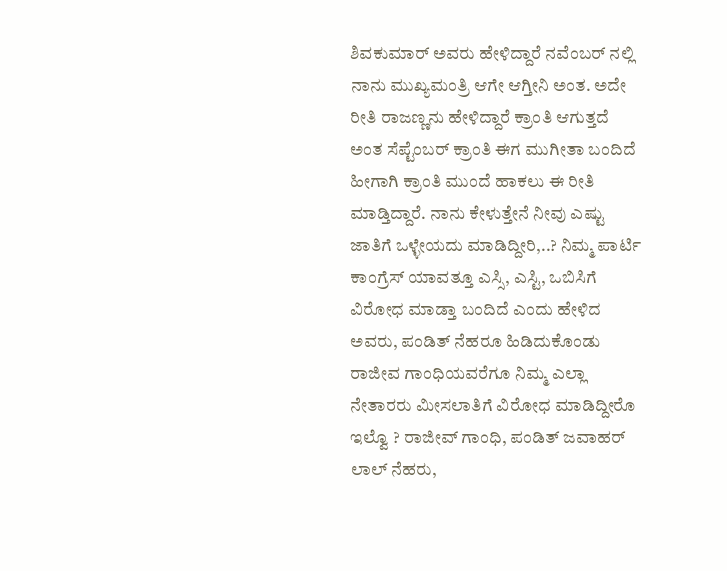ಶಿವಕುಮಾರ್ ಅವರು ಹೇಳಿದ್ದಾರೆ ನವೆಂಬರ್ ನಲ್ಲಿ ನಾನು ಮುಖ್ಯಮಂತ್ರಿ ಆಗೇ ಆಗ್ತೀನಿ ಅಂತ. ಅದೇ ರೀತಿ ರಾಜಣ್ಣನು ಹೇಳಿದ್ದಾರೆ ಕ್ರಾಂತಿ ಆಗುತ್ತದೆ ಅಂತ ಸೆಪ್ಟೆಂಬರ್ ಕ್ರಾಂತಿ ಈಗ ಮುಗೀತಾ ಬಂದಿದೆ ಹೀಗಾಗಿ ಕ್ರಾಂತಿ ಮುಂದೆ ಹಾಕಲು ಈ ರೀತಿ ಮಾಡ್ತಿದ್ದಾರೆ. ನಾನು ಕೇಳುತ್ತೇನೆ ನೀವು ಎಷ್ಟು ಜಾತಿಗೆ ಒಳ್ಳೇಯದು ಮಾಡಿದ್ದೀರಿ,..? ನಿಮ್ಮ ಪಾರ್ಟಿ ಕಾಂಗ್ರೆಸ್ ಯಾವತ್ತೂ ಎಸ್ಸಿ, ಎಸ್ಟಿ, ಒಬಿಸಿಗೆ ವಿರೋಧ ಮಾಡ್ತಾ ಬಂದಿದೆ ಎಂದು ಹೇಳಿದ ಅವರು, ಪಂಡಿತ್ ನೆಹರೂ ಹಿಡಿದುಕೊಂಡು ರಾಜೀವ ಗಾಂಧಿಯವರೆಗೂ ನಿಮ್ಮ ಎಲ್ಲಾ ನೇತಾರರು ಮೀಸಲಾತಿಗೆ ವಿರೋಧ ಮಾಡಿದ್ದೀರೊ ಇಲ್ವೊ ? ರಾಜೀವ್ ಗಾಂಧಿ, ಪಂಡಿತ್ ಜವಾಹರ್ ಲಾಲ್ ನೆಹರು,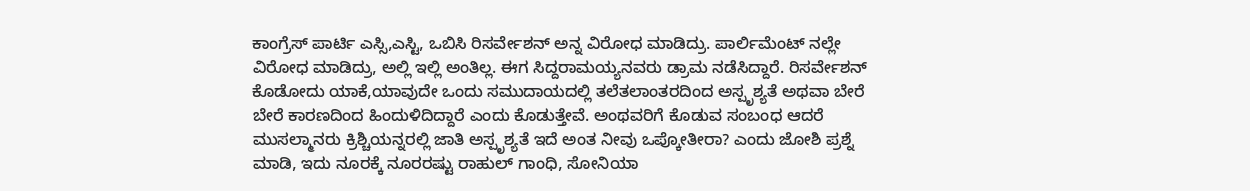ಕಾಂಗ್ರೆಸ್ ಪಾರ್ಟಿ ಎಸ್ಸಿ,ಎಸ್ಟಿ, ಒಬಿಸಿ ರಿಸರ್ವೇಶನ್ ಅನ್ನ ವಿರೋಧ ಮಾಡಿದ್ರು. ಪಾರ್ಲಿಮೆಂಟ್ ನಲ್ಲೇ ವಿರೋಧ ಮಾಡಿದ್ರು, ಅಲ್ಲಿ ಇಲ್ಲಿ ಅಂತಿಲ್ಲ. ಈಗ ಸಿದ್ದರಾಮಯ್ಯನವರು ಡ್ರಾಮ ನಡೆಸಿದ್ದಾರೆ. ರಿಸರ್ವೇಶನ್ ಕೊಡೋದು ಯಾಕೆ,ಯಾವುದೇ ಒಂದು ಸಮುದಾಯದಲ್ಲಿ ತಲೆತಲಾಂತರದಿಂದ ಅಸ್ಪೃಶ್ಯತೆ ಅಥವಾ ಬೇರೆ ಬೇರೆ ಕಾರಣದಿಂದ ಹಿಂದುಳಿದಿದ್ದಾರೆ ಎಂದು ಕೊಡುತ್ತೇವೆ. ಅಂಥವರಿಗೆ ಕೊಡುವ ಸಂಬಂಧ ಆದರೆ ಮುಸಲ್ಮಾನರು ಕ್ರಿಶ್ಚಿಯನ್ನರಲ್ಲಿ ಜಾತಿ ಅಸ್ಪೃಶ್ಯತೆ ಇದೆ ಅಂತ ನೀವು ಒಪ್ಕೋತೀರಾ? ಎಂದು ಜೋಶಿ ಪ್ರಶ್ನೆ ಮಾಡಿ, ಇದು ನೂರಕ್ಕೆ ನೂರರಷ್ಟು ರಾಹುಲ್ ಗಾಂಧಿ, ಸೋನಿಯಾ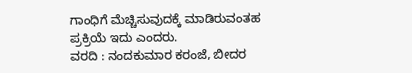ಗಾಂಧಿಗೆ ಮೆಚ್ಚಿಸುವುದಕ್ಕೆ ಮಾಡಿರುವಂತಹ ಪ್ರಕ್ರಿಯೆ ಇದು ಎಂದರು.
ವರದಿ : ನಂದಕುಮಾರ ಕರಂಜೆ, ಬೀದರ